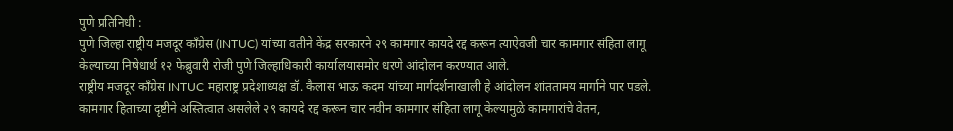पुणे प्रतिनिधी :
पुणे जिल्हा राष्ट्रीय मजदूर काँग्रेस (INTUC) यांच्या वतीने केंद्र सरकारने २९ कामगार कायदे रद्द करून त्याऐवजी चार कामगार संहिता लागू केल्याच्या निषेधार्थ १२ फेब्रुवारी रोजी पुणे जिल्हाधिकारी कार्यालयासमोर धरणे आंदोलन करण्यात आले.
राष्ट्रीय मजदूर काँग्रेस INTUC महाराष्ट्र प्रदेशाध्यक्ष डॉ. कैलास भाऊ कदम यांच्या मार्गदर्शनाखाली हे आंदोलन शांततामय मार्गाने पार पडले. कामगार हिताच्या दृष्टीने अस्तित्वात असलेले २९ कायदे रद्द करून चार नवीन कामगार संहिता लागू केल्यामुळे कामगारांचे वेतन,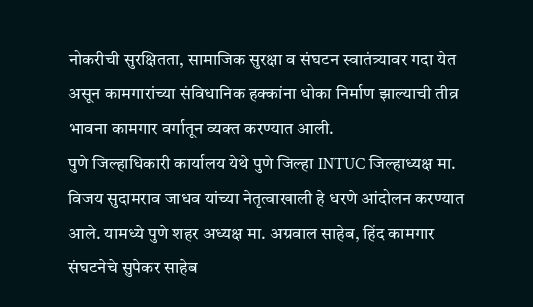नोकरीची सुरक्षितता, सामाजिक सुरक्षा व संघटन स्वातंत्र्यावर गदा येत असून कामगारांच्या संविधानिक हक्कांना धोका निर्माण झाल्याची तीव्र भावना कामगार वर्गातून व्यक्त करण्यात आली.
पुणे जिल्हाधिकारी कार्यालय येथे पुणे जिल्हा INTUC जिल्हाध्यक्ष मा. विजय सुदामराव जाधव यांच्या नेतृत्वाखाली हे धरणे आंदोलन करण्यात आले. यामध्ये पुणे शहर अध्यक्ष मा. अग्रवाल साहेब, हिंद कामगार संघटनेचे सुपेकर साहेब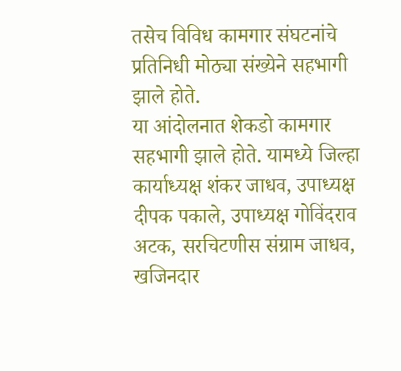तसेच विविध कामगार संघटनांचे प्रतिनिधी मोठ्या संख्येने सहभागी झाले होते.
या आंदोलनात शेकडो कामगार सहभागी झाले होते. यामध्ये जिल्हा कार्याध्यक्ष शंकर जाधव, उपाध्यक्ष दीपक पकाले, उपाध्यक्ष गोविंदराव अटक, सरचिटणीस संग्राम जाधव, खजिनदार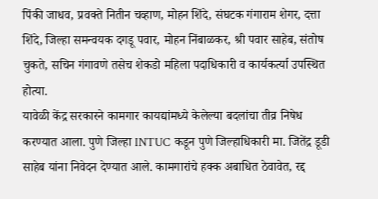पिंकी जाधव, प्रवक्ते नितीन चव्हाण, मोहन शिंदे, संघटक गंगाराम शेगर, दत्ता शिंदे, जिल्हा समन्वयक दगडू पवार, मोहन निंबाळकर, श्री पवार साहेब, संतोष चुकते, सचिन गंगावणे तसेच शेकडो महिला पदाधिकारी व कार्यकर्त्या उपस्थित होत्या.
यावेळी केंद्र सरकारने कामगार कायद्यांमध्ये केलेल्या बदलांचा तीव्र निषेध करण्यात आला. पुणे जिल्हा INTUC कडून पुणे जिल्हाधिकारी मा. जितेंद्र डूडी साहेब यांना निवेदन देण्यात आले. कामगारांचे हक्क अबाधित ठेवावेत, रद्द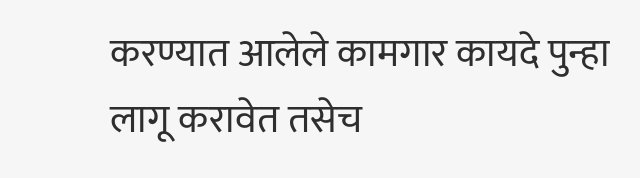करण्यात आलेले कामगार कायदे पुन्हा लागू करावेत तसेच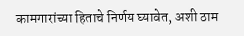कामगारांच्या हिताचे निर्णय घ्यावेत, अशी ठाम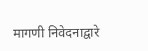मागणी निवेदनाद्वारे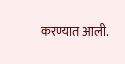करण्यात आली.